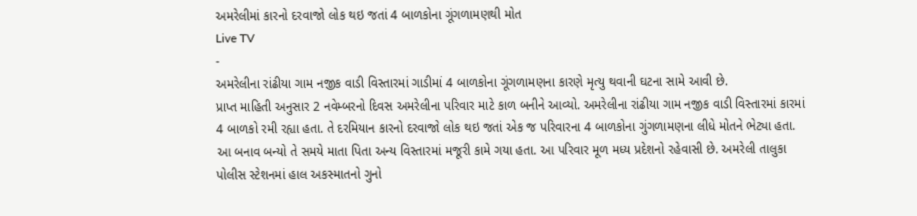અમરેલીમાં કારનો દરવાજો લોક થઇ જતાં 4 બાળકોના ગૂંગળામણથી મોત
Live TV
-
અમરેલીના રાંઢીયા ગામ નજીક વાડી વિસ્તારમાં ગાડીમાં 4 બાળકોના ગૂંગળામણના કારણે મૃત્યુ થવાની ઘટના સામે આવી છે.
પ્રાપ્ત માહિતી અનુસાર 2 નવેમ્બરનો દિવસ અમરેલીના પરિવાર માટે કાળ બનીને આવ્યો. અમરેલીના રાંઢીયા ગામ નજીક વાડી વિસ્તારમાં કારમાં 4 બાળકો રમી રહ્યા હતા. તે દરમિયાન કારનો દરવાજો લોક થઇ જતાં એક જ પરિવારના 4 બાળકોના ગુંગળામણના લીધે મોતને ભેટ્યા હતા. આ બનાવ બન્યો તે સમયે માતા પિતા અન્ય વિસ્તારમાં મજૂરી કામે ગયા હતા. આ પરિવાર મૂળ મધ્ય પ્રદેશનો રહેવાસી છે. અમરેલી તાલુકા પોલીસ સ્ટેશનમાં હાલ અકસ્માતનો ગુનો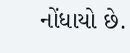નોંધાયો છે.